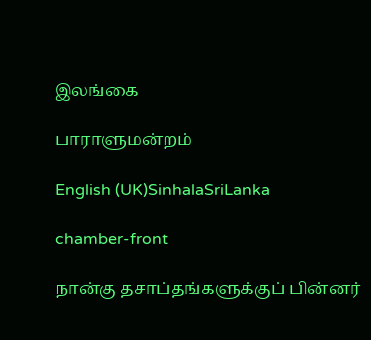இலங்கை

பாராளுமன்றம்

English (UK)SinhalaSriLanka

chamber-front

நான்கு தசாப்தங்களுக்குப் பின்னர்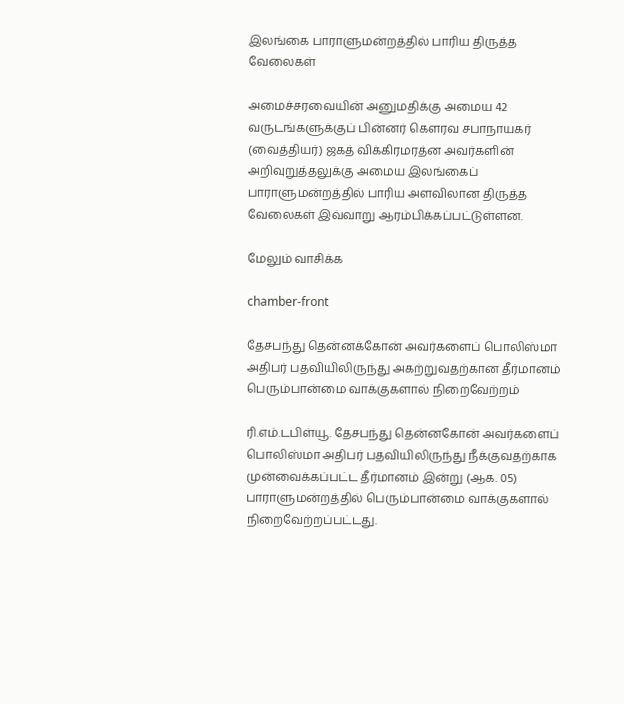இலங்கை பாராளுமன்றத்தில் பாரிய திருத்த வேலைகள்

அமைச்சரவையின் அனுமதிக்கு அமைய 42 வருடங்களுக்குப் பின்னர் கௌரவ சபாநாயகர் (வைத்தியர்) ஜகத் விக்கிரமரத்ன அவர்களின் அறிவுறுத்தலுக்கு அமைய இலங்கைப் பாராளுமன்றத்தில் பாரிய அளவிலான திருத்த வேலைகள் இவ்வாறு ஆரம்பிக்கப்பட்டுள்ளன.

மேலும் வாசிக்க

chamber-front

தேசபந்து தென்னக்கோன் அவர்களைப் பொலிஸ்மா அதிபர் பதவியிலிருந்து அகற்றுவதற்கான தீர்மானம் பெரும்பான்மை வாக்குகளால் நிறைவேற்றம்

ரி.எம்.டபிள்யூ. தேசபந்து தென்னகோன் அவர்களைப் பொலிஸ்மா அதிபர் பதவியிலிருந்து நீக்குவதற்காக முன்வைக்கப்பட்ட தீர்மானம் இன்று (ஆக. 05) பாராளுமன்றத்தில் பெரும்பான்மை வாக்குகளால் நிறைவேற்றப்பட்டது.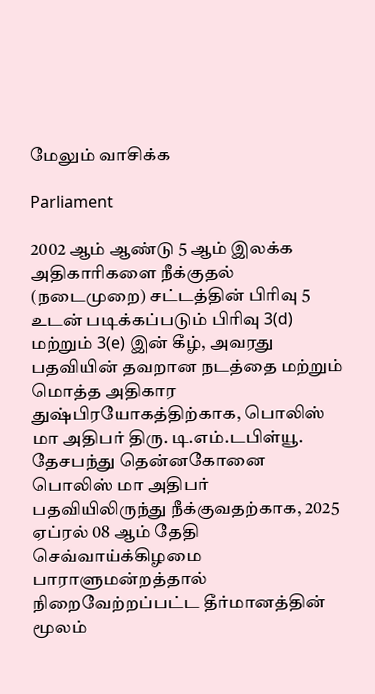மேலும் வாசிக்க

Parliament

2002 ஆம் ஆண்டு 5 ஆம் இலக்க அதிகாரிகளை நீக்குதல் (நடைமுறை) சட்டத்தின் பிரிவு 5 உடன் படிக்கப்படும் பிரிவு 3(d) மற்றும் 3(e) இன் கீழ், அவரது பதவியின் தவறான நடத்தை மற்றும் மொத்த அதிகார துஷ்பிரயோகத்திற்காக, பொலிஸ் மா அதிபர் திரு. டி.எம்.டபிள்யூ. தேசபந்து தென்னகோனை பொலிஸ் மா அதிபர் பதவியிலிருந்து நீக்குவதற்காக, 2025 ஏப்ரல் 08 ஆம் தேதி செவ்வாய்க்கிழமை பாராளுமன்றத்தால் நிறைவேற்றப்பட்ட தீர்மானத்தின் மூலம்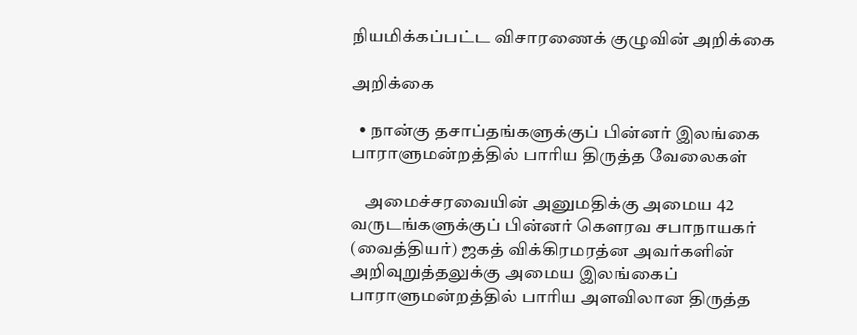நியமிக்கப்பட்ட விசாரணைக் குழுவின் அறிக்கை

அறிக்கை

  • நான்கு தசாப்தங்களுக்குப் பின்னர் இலங்கை பாராளுமன்றத்தில் பாரிய திருத்த வேலைகள்

    அமைச்சரவையின் அனுமதிக்கு அமைய 42 வருடங்களுக்குப் பின்னர் கௌரவ சபாநாயகர் (வைத்தியர்) ஜகத் விக்கிரமரத்ன அவர்களின் அறிவுறுத்தலுக்கு அமைய இலங்கைப் பாராளுமன்றத்தில் பாரிய அளவிலான திருத்த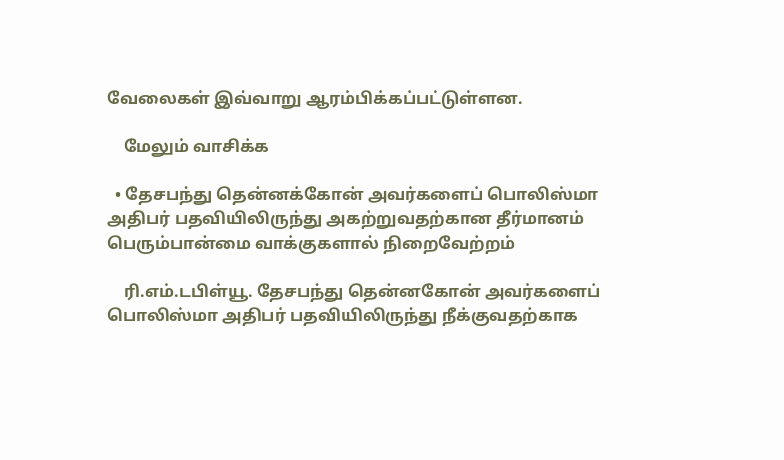வேலைகள் இவ்வாறு ஆரம்பிக்கப்பட்டுள்ளன.

    மேலும் வாசிக்க

  • தேசபந்து தென்னக்கோன் அவர்களைப் பொலிஸ்மா அதிபர் பதவியிலிருந்து அகற்றுவதற்கான தீர்மானம் பெரும்பான்மை வாக்குகளால் நிறைவேற்றம்

    ரி.எம்.டபிள்யூ. தேசபந்து தென்னகோன் அவர்களைப் பொலிஸ்மா அதிபர் பதவியிலிருந்து நீக்குவதற்காக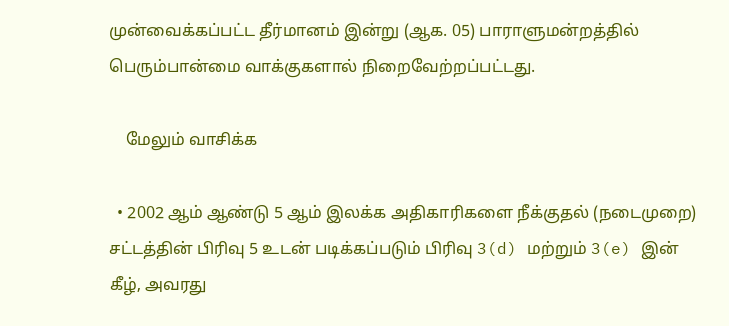முன்வைக்கப்பட்ட தீர்மானம் இன்று (ஆக. 05) பாராளுமன்றத்தில் பெரும்பான்மை வாக்குகளால் நிறைவேற்றப்பட்டது.

    மேலும் வாசிக்க

  • 2002 ஆம் ஆண்டு 5 ஆம் இலக்க அதிகாரிகளை நீக்குதல் (நடைமுறை) சட்டத்தின் பிரிவு 5 உடன் படிக்கப்படும் பிரிவு 3(d) மற்றும் 3(e) இன் கீழ், அவரது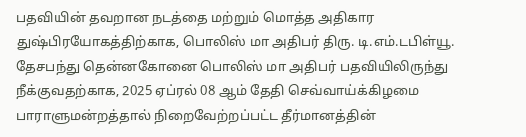பதவியின் தவறான நடத்தை மற்றும் மொத்த அதிகார துஷ்பிரயோகத்திற்காக, பொலிஸ் மா அதிபர் திரு. டி.எம்.டபிள்யூ. தேசபந்து தென்னகோனை பொலிஸ் மா அதிபர் பதவியிலிருந்து நீக்குவதற்காக, 2025 ஏப்ரல் 08 ஆம் தேதி செவ்வாய்க்கிழமை பாராளுமன்றத்தால் நிறைவேற்றப்பட்ட தீர்மானத்தின்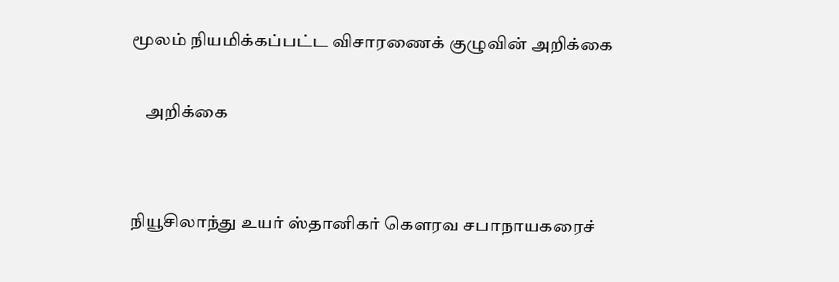மூலம் நியமிக்கப்பட்ட விசாரணைக் குழுவின் அறிக்கை

    அறிக்கை


நியூசிலாந்து உயர் ஸ்தானிகர் கௌரவ சபாநாயகரைச்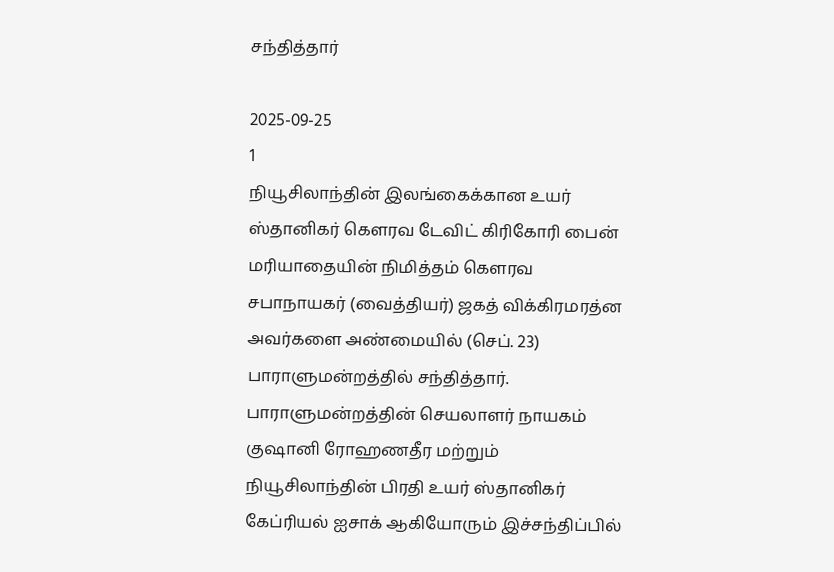சந்தித்தார்

2025-09-25
1
நியூசிலாந்தின் இலங்கைக்கான உயர் ஸ்தானிகர் கௌரவ டேவிட் கிரிகோரி பைன் மரியாதையின் நிமித்தம் கௌரவ சபாநாயகர் (வைத்தியர்) ஜகத் விக்கிரமரத்ன அவர்களை அண்மையில் (செப். 23) பாராளுமன்றத்தில் சந்தித்தார். பாராளுமன்றத்தின் செயலாளர் நாயகம் குஷானி ரோஹணதீர மற்றும் நியூசிலாந்தின் பிரதி உயர் ஸ்தானிகர் கேப்ரியல் ஐசாக் ஆகியோரும் இச்சந்திப்பில்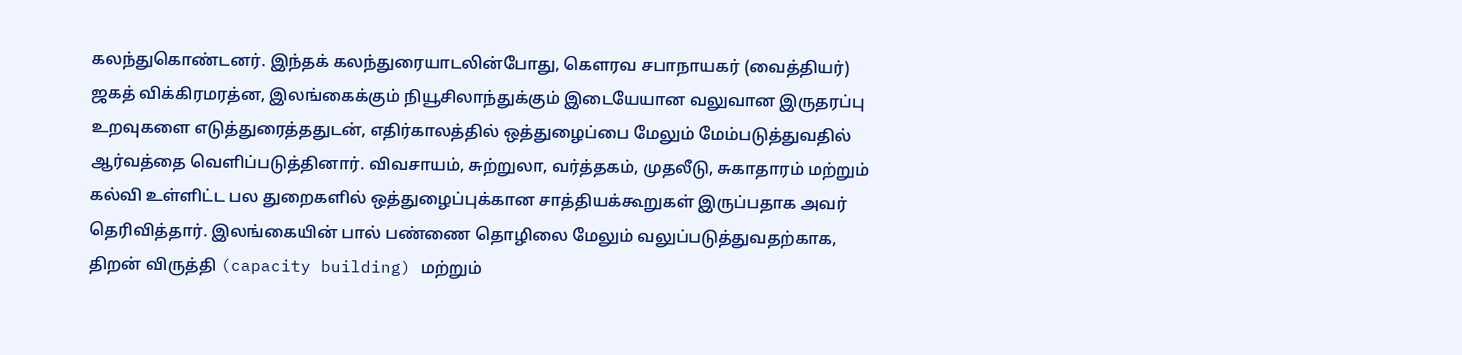கலந்துகொண்டனர். இந்தக் கலந்துரையாடலின்போது, கௌரவ சபாநாயகர் (வைத்தியர்) ஜகத் விக்கிரமரத்ன, இலங்கைக்கும் நியூசிலாந்துக்கும் இடையேயான வலுவான இருதரப்பு உறவுகளை எடுத்துரைத்ததுடன், எதிர்காலத்தில் ஒத்துழைப்பை மேலும் மேம்படுத்துவதில் ஆர்வத்தை வெளிப்படுத்தினார். விவசாயம், சுற்றுலா, வர்த்தகம், முதலீடு, சுகாதாரம் மற்றும் கல்வி உள்ளிட்ட பல துறைகளில் ஒத்துழைப்புக்கான சாத்தியக்கூறுகள் இருப்பதாக அவர் தெரிவித்தார். இலங்கையின் பால் பண்ணை தொழிலை மேலும் வலுப்படுத்துவதற்காக, திறன் விருத்தி (capacity building) மற்றும்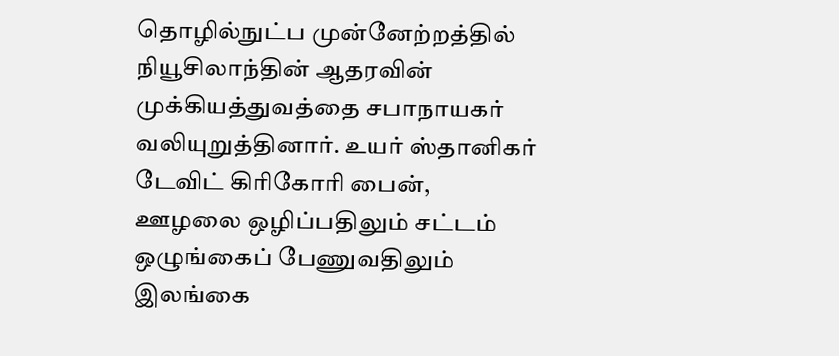தொழில்நுட்ப முன்னேற்றத்தில் நியூசிலாந்தின் ஆதரவின் முக்கியத்துவத்தை சபாநாயகர் வலியுறுத்தினார். உயர் ஸ்தானிகர் டேவிட் கிரிகோரி பைன், ஊழலை ஒழிப்பதிலும் சட்டம் ஒழுங்கைப் பேணுவதிலும் இலங்கை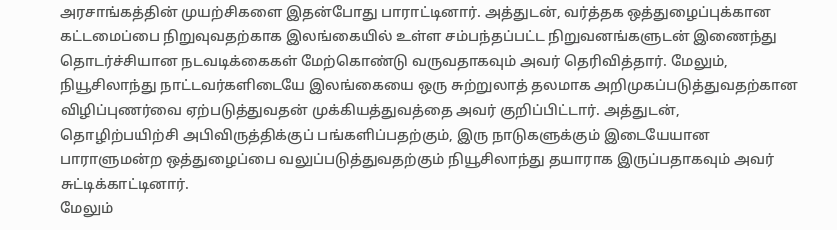அரசாங்கத்தின் முயற்சிகளை இதன்போது பாராட்டினார். அத்துடன், வர்த்தக ஒத்துழைப்புக்கான கட்டமைப்பை நிறுவுவதற்காக இலங்கையில் உள்ள சம்பந்தப்பட்ட நிறுவனங்களுடன் இணைந்து தொடர்ச்சியான நடவடிக்கைகள் மேற்கொண்டு வருவதாகவும் அவர் தெரிவித்தார். மேலும், நியூசிலாந்து நாட்டவர்களிடையே இலங்கையை ஒரு சுற்றுலாத் தலமாக அறிமுகப்படுத்துவதற்கான விழிப்புணர்வை ஏற்படுத்துவதன் முக்கியத்துவத்தை அவர் குறிப்பிட்டார். அத்துடன், தொழிற்பயிற்சி அபிவிருத்திக்குப் பங்களிப்பதற்கும், இரு நாடுகளுக்கும் இடையேயான பாராளுமன்ற ஒத்துழைப்பை வலுப்படுத்துவதற்கும் நியூசிலாந்து தயாராக இருப்பதாகவும் அவர் சுட்டிக்காட்டினார்.
மேலும்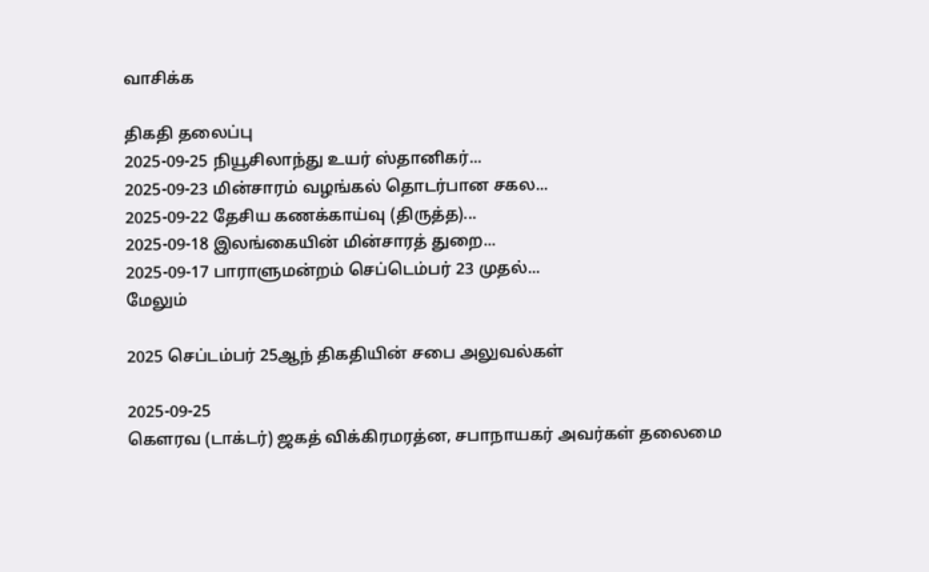வாசிக்க

திகதி தலைப்பு
2025-09-25 நியூசிலாந்து உயர் ஸ்தானிகர்...
2025-09-23 மின்சாரம் வழங்கல் தொடர்பான சகல...
2025-09-22 தேசிய கணக்காய்வு (திருத்த)...
2025-09-18 இலங்கையின் மின்சாரத் துறை...
2025-09-17 பாராளுமன்றம் செப்டெம்பர் 23 முதல்...
மேலும்

2025 செப்டம்பர் 25ஆந் திகதியின் சபை அலுவல்கள்

2025-09-25
கௌரவ (டாக்டர்) ஜகத் விக்கிரமரத்ன, சபாநாயகர் அவர்கள் தலைமை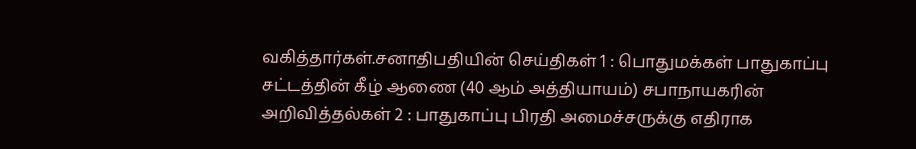வகித்தார்கள்.சனாதிபதியின் செய்திகள் 1 : பொதுமக்கள் பாதுகாப்பு சட்டத்தின் கீழ் ஆணை (40 ஆம் அத்தியாயம்) சபாநாயகரின் அறிவித்தல்கள் 2 : பாதுகாப்பு பிரதி அமைச்சருக்கு எதிராக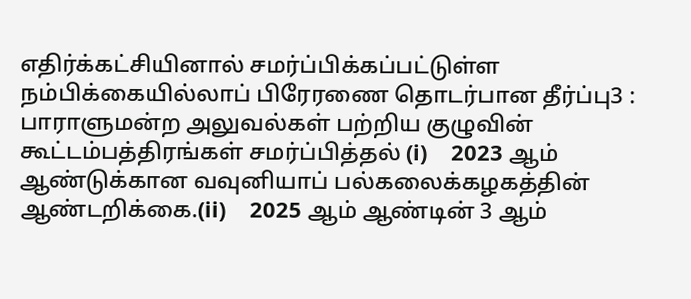எதிர்க்கட்சியினால் சமர்ப்பிக்கப்பட்டுள்ள நம்பிக்கையில்லாப் பிரேரணை தொடர்பான தீர்ப்பு3 : பாராளுமன்ற அலுவல்கள் பற்றிய குழுவின் கூட்டம்பத்திரங்கள் சமர்ப்பித்தல் (i)    2023 ஆம் ஆண்டுக்கான வவுனியாப் பல்கலைக்கழகத்தின் ஆண்டறிக்கை.(ii)    2025 ஆம் ஆண்டின் 3 ஆம்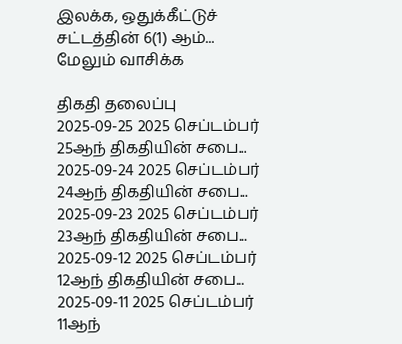இலக்க, ஒதுக்கீட்டுச் சட்டத்தின் 6(1) ஆம்...
மேலும் வாசிக்க

திகதி தலைப்பு
2025-09-25 2025 செப்டம்பர் 25ஆந் திகதியின் சபை...
2025-09-24 2025 செப்டம்பர் 24ஆந் திகதியின் சபை...
2025-09-23 2025 செப்டம்பர் 23ஆந் திகதியின் சபை...
2025-09-12 2025 செப்டம்பர் 12ஆந் திகதியின் சபை...
2025-09-11 2025 செப்டம்பர் 11ஆந்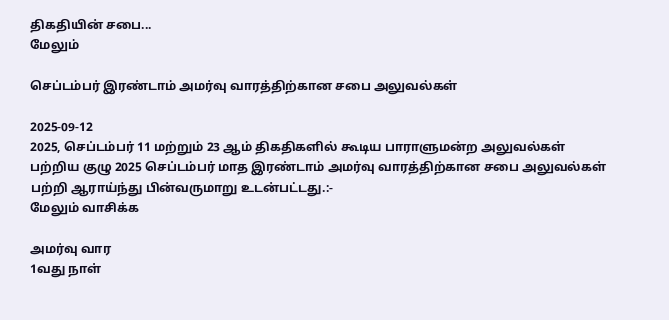திகதியின் சபை...
மேலும்

செப்டம்பர் இரண்டாம் அமர்வு வாரத்திற்கான சபை அலுவல்கள்

2025-09-12
2025, செப்டம்பர் 11 மற்றும் 23 ஆம் திகதிகளில் கூடிய பாராளுமன்ற அலுவல்கள் பற்றிய குழு 2025 செப்டம்பர் மாத இரண்டாம் அமர்வு வாரத்திற்கான சபை அலுவல்கள் பற்றி ஆராய்ந்து பின்வருமாறு உடன்பட்டது.:-
மேலும் வாசிக்க

அமர்வு வார
1வது நாள்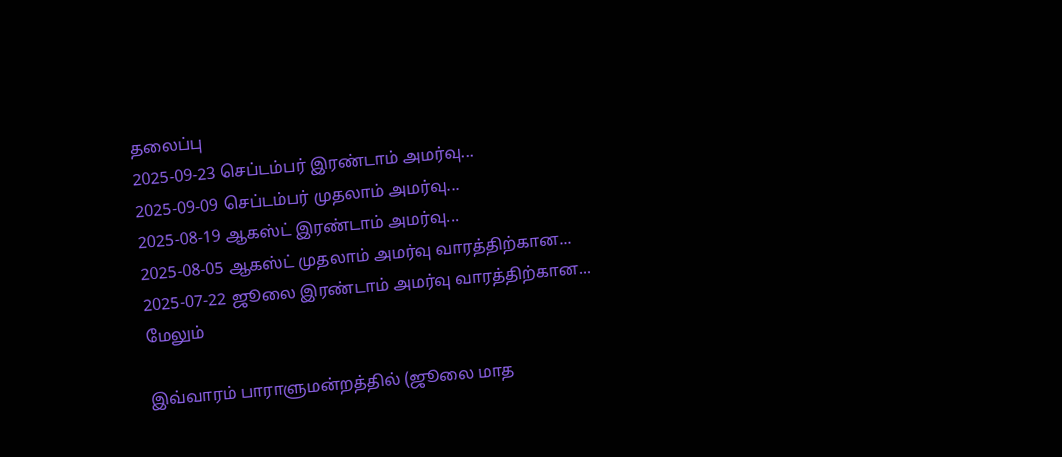தலைப்பு
2025-09-23 செப்டம்பர் இரண்டாம் அமர்வு...
2025-09-09 செப்டம்பர் முதலாம் அமர்வு...
2025-08-19 ஆகஸ்ட் இரண்டாம் அமர்வு...
2025-08-05 ஆகஸ்ட் முதலாம் அமர்வு வாரத்திற்கான...
2025-07-22 ஜூலை இரண்டாம் அமர்வு வாரத்திற்கான...
மேலும்

இவ்வாரம் பாராளுமன்றத்தில் (ஜூலை மாத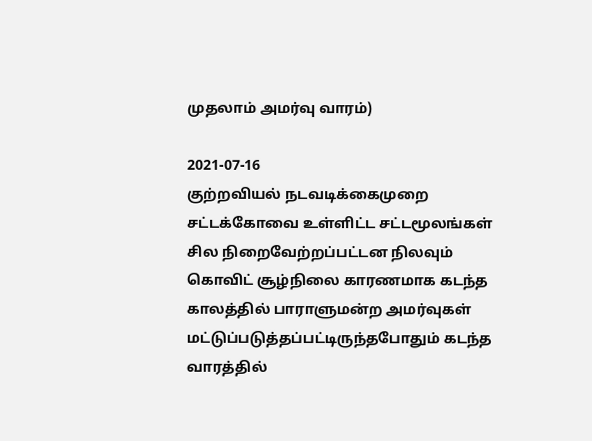முதலாம் அமர்வு வாரம்)

2021-07-16
குற்றவியல் நடவடிக்கைமுறை சட்டக்கோவை உள்ளிட்ட சட்டமூலங்கள் சில நிறைவேற்றப்பட்டன நிலவும் கொவிட் சூழ்நிலை காரணமாக கடந்த காலத்தில் பாராளுமன்ற அமர்வுகள் மட்டுப்படுத்தப்பட்டிருந்தபோதும் கடந்த வாரத்தில்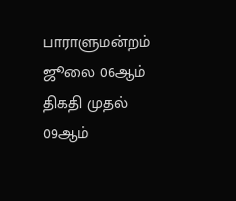பாராளுமன்றம் ஜூலை 06ஆம் திகதி முதல் 09ஆம்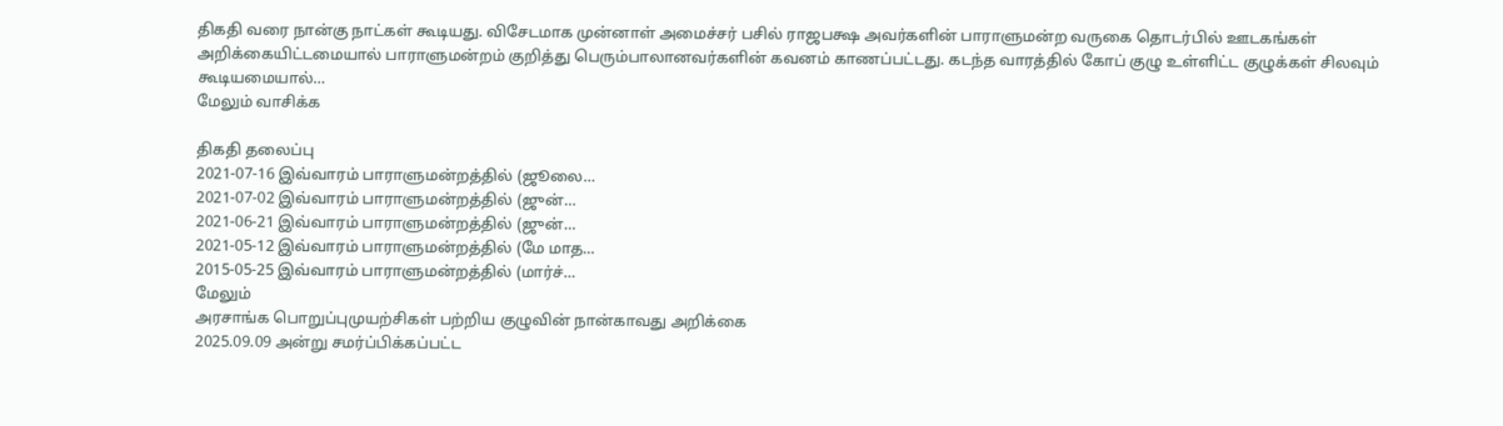திகதி வரை நான்கு நாட்கள் கூடியது. விசேடமாக முன்னாள் அமைச்சர் பசில் ராஜபக்ஷ அவர்களின் பாராளுமன்ற வருகை தொடர்பில் ஊடகங்கள் அறிக்கையிட்டமையால் பாராளுமன்றம் குறித்து பெரும்பாலானவர்களின் கவனம் காணப்பட்டது. கடந்த வாரத்தில் கோப் குழு உள்ளிட்ட குழுக்கள் சிலவும் கூடியமையால்...
மேலும் வாசிக்க

திகதி தலைப்பு
2021-07-16 இவ்வாரம் பாராளுமன்றத்தில் (ஜூலை...
2021-07-02 இவ்வாரம் பாராளுமன்றத்தில் (ஜுன்...
2021-06-21 இவ்வாரம் பாராளுமன்றத்தில் (ஜுன்...
2021-05-12 இவ்வாரம் பாராளுமன்றத்தில் (மே மாத...
2015-05-25 இவ்வாரம் பாராளுமன்றத்தில் (மார்ச்...
மேலும்
அரசாங்க பொறுப்புமுயற்சிகள் பற்றிய குழுவின் நான்காவது அறிக்கை
2025.09.09 அன்று சமர்ப்பிக்கப்பட்ட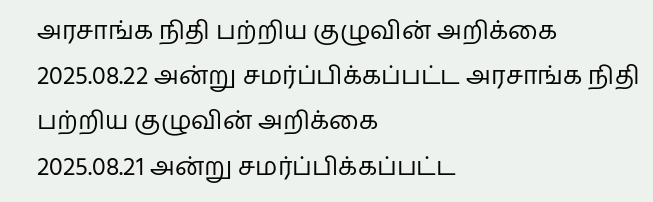அரசாங்க நிதி பற்றிய குழுவின் அறிக்கை
2025.08.22 அன்று சமர்ப்பிக்கப்பட்ட அரசாங்க நிதி பற்றிய குழுவின் அறிக்கை
2025.08.21 அன்று சமர்ப்பிக்கப்பட்ட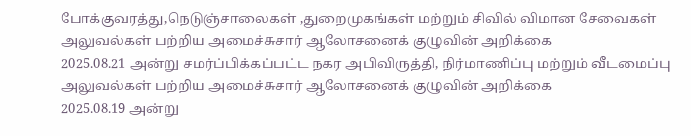போக்குவரத்து,நெடுஞ்சாலைகள் ,துறைமுகங்கள் மற்றும் சிவில் விமான சேவைகள் அலுவல்கள் பற்றிய அமைச்சுசார் ஆலோசனைக் குழுவின் அறிக்கை
2025.08.21 அன்று சமர்ப்பிக்கப்பட்ட நகர அபிவிருத்தி, நிர்மாணிப்பு மற்றும் வீடமைப்பு அலுவல்கள் பற்றிய அமைச்சுசார் ஆலோசனைக் குழுவின் அறிக்கை
2025.08.19 அன்று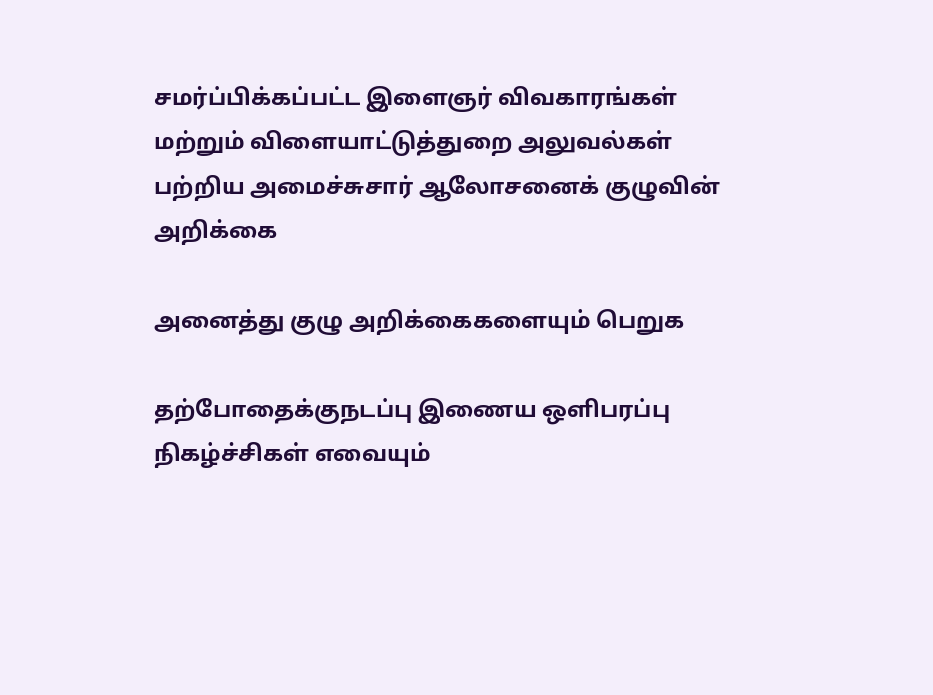சமர்ப்பிக்கப்பட்ட இளைஞர் விவகாரங்கள் மற்றும் விளையாட்டுத்துறை அலுவல்கள் பற்றிய அமைச்சுசார் ஆலோசனைக் குழுவின் அறிக்கை

அனைத்து குழு அறிக்கைகளையும் பெறுக

தற்போதைக்குநடப்பு இணைய ஒளிபரப்பு நிகழ்ச்சிகள் எவையும்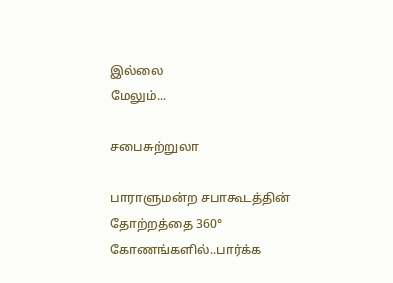இல்லை
மேலும்...

சபைசுற்றுலா

பாராளுமன்ற சபாகூடத்தின் தோற்றத்தை 360° கோணங்களில்..பார்க்க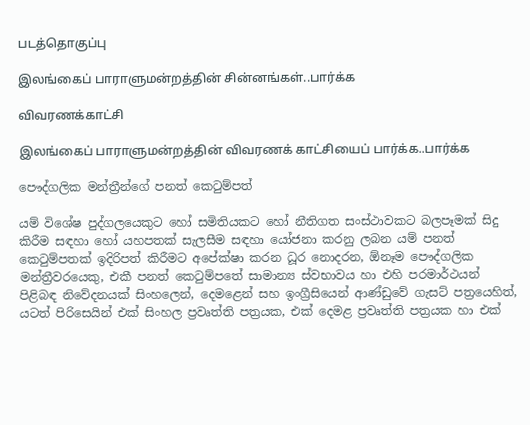படத்தொகுப்பு

இலங்கைப் பாராளுமன்றத்தின் சின்னங்கள்..பார்க்க

விவரணக்காட்சி

இலங்கைப் பாராளுமன்றத்தின் விவரணக் காட்சியைப் பார்க்க..பார்க்க

පෞද්ගලික මන්ත්‍රීන්ගේ පනත් කෙටුම්පත්

යම් විශේෂ පුද්ගලයෙකුට හෝ සමිතියකට හෝ නීතිගත සංස්ථාවකට බලපෑමක් සිදු කිරීම සඳහා හෝ යහපතක් සැලසීම සඳහා යෝජනා කරනු ලබන යම් පනත් කෙටුම්පතක් ඉදිරිපත් කිරීමට අපේක්ෂා කරන ධූර නොදරන, ඕනෑම පෞද්ගලික මන්ත්‍රීවරයෙකු, එකී පනත් කෙටුම්පතේ සාමාන්‍ය ස්වභාවය හා එහි පරමාර්ථයන් පිළිබඳ නිවේදනයක් සිංහලෙන්, දෙමළෙන් සහ ඉංග්‍රීසියෙන් ආණ්ඩුවේ ගැසට් පත්‍රයෙහිත්, යටත් පිරිසෙයින් එක් සිංහල ප්‍රවෘත්ති පත්‍රයක, එක් දෙමළ ප්‍රවෘත්ති පත්‍රයක හා එක්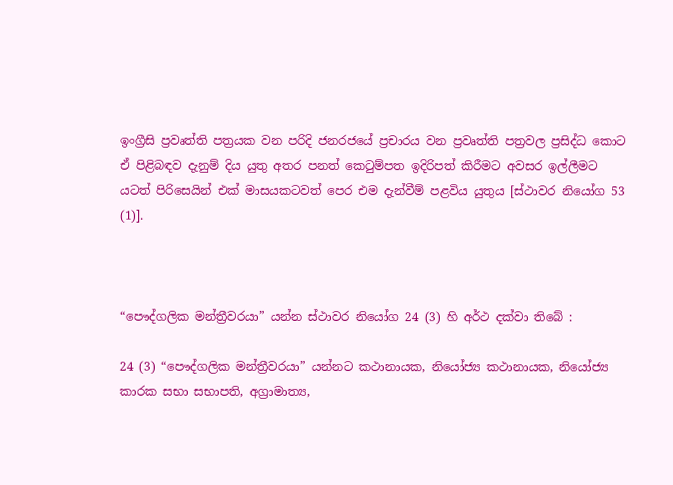ඉංග්‍රීසි ප්‍රවෘත්ති පත්‍රයක වන පරිදි ජනරජයේ ප්‍රචාරය වන ප්‍රවෘත්ති පත්‍රවල ප්‍රසිද්ධ කොට ඒ පිළිබඳව දැනුම් දිය යුතු අතර පනත් කෙටුම්පත ඉදිරිපත් කිරීමට අවසර ඉල්ලීමට යටත් පිරිසෙයින් එක් මාසයකටවත් පෙර එම දැන්වීම් පළවිය යුතුය [ස්ථාවර නියෝග 53 (1)].



“පෞද්ගලික මන්ත්‍රීවරයා” යන්න ස්ථාවර නියෝග 24 (3) හි අර්ථ දක්වා තිබේ :

24 (3) “පෞද්ගලික මන්ත්‍රීවරයා” යන්නට කථානායක, නියෝජ්‍ය කථානායක, නියෝජ්‍ය කාරක සභා සභාපති, අග්‍රාමාත්‍ය,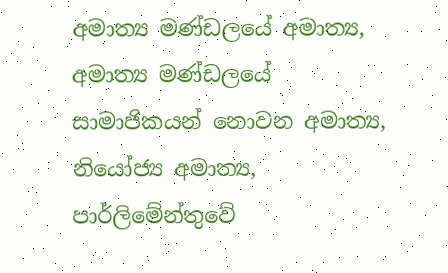අමාත්‍ය මණ්ඩලයේ අමාත්‍ය, අමාත්‍ය මණ්ඩලයේ සාමාජිකයන් නොවන අමාත්‍ය, නියෝජ්‍ය අමාත්‍ය, පාර්ලිමේන්තුවේ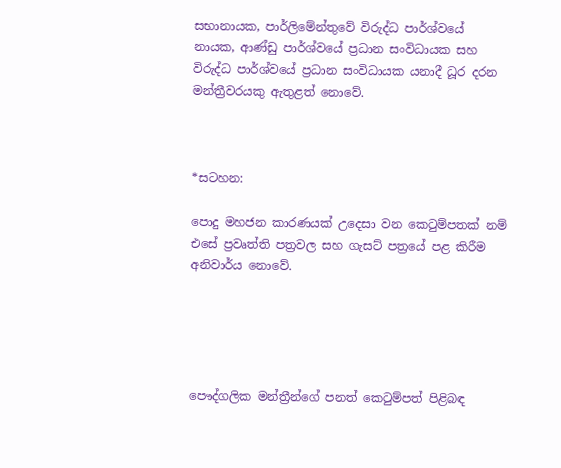සභානායක, පාර්ලිමේන්තුවේ විරුද්ධ පාර්ශ්වයේ නායක, ආණ්ඩු පාර්ශ්වයේ ප්‍රධාන සංවිධායක සහ විරුද්ධ පාර්ශ්වයේ ප්‍රධාන සංවිධායක යනාදී ධූර දරන මන්ත්‍රීවරයකු ඇතුළත් නොවේ.



*සටහන:

පොදු මහජන කාරණයක් උදෙසා වන කෙටුම්පතක් නම් එසේ ප්‍රවෘත්ති පත්‍රවල සහ ගැසට් පත්‍රයේ පළ කිරීම අනිවාර්ය නොවේ.





පෞද්ගලික මන්ත්‍රීන්ගේ පනත් කෙටුම්පත් පිළිබඳ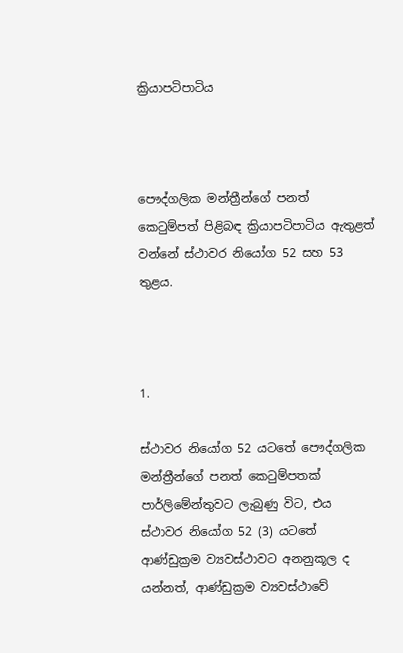ක්‍රියාපටිපාටිය



පෞද්ගලික මන්ත්‍රීන්ගේ පනත් කෙටුම්පත් පිළිබඳ ක්‍රියාපටිපාටිය ඇතුළත් වන්නේ ස්ථාවර නියෝග 52 සහ 53 තුළය.



1.

ස්ථාවර නියෝග 52 යටතේ පෞද්ගලික මන්ත්‍රීන්‌ගේ පනත් ‌කෙටුම්පතක් පාර්ලි‌මේන්තුවට ලැබුණු විට, එය ස්ථාවර නියෝග 52 (3) යටතේ ආණ්ඩුක්‍රම ව්‍යවස්ථාවට අනනුකූල ද යන්නත්, ආණ්ඩුක්‍රම ව්‍යවස්ථාවේ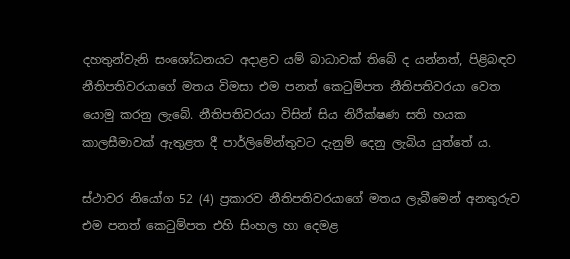දහතුන්වැනි සංශෝධනයට අදාළව යම් බාධාවක් තිබේ ද යන්නත්, පිළිබඳව නීතිපතිවරයාගේ මතය විමසා එම පනත් කෙටුම්පත නීතිපතිවරයා වෙත යොමු කරනු ලැබේ. නීතිපතිවරයා විසින් සිය නිරීක්ෂණ සති හයක කාලසීමාවක් ඇතුළත දී පාර්ලිමේන්තුවට දැනුම් දෙනු ලැබිය යුත්තේ ය.

ස්ථාවර නි‌යෝග 52 (4) ප්‍රකාරව නීතිපතිවරයාගේ මතය ලැබීමෙන් අනතුරුව එම පනත් කෙටුම්පත එහි සිංහල හා දෙමළ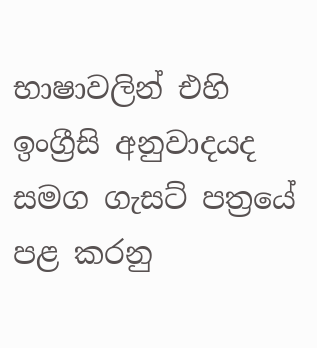භාෂාවලින් එහි ඉංග්‍රීසි අනුවාදයද සමග ගැසට් පත්‍රයේ පළ කරනු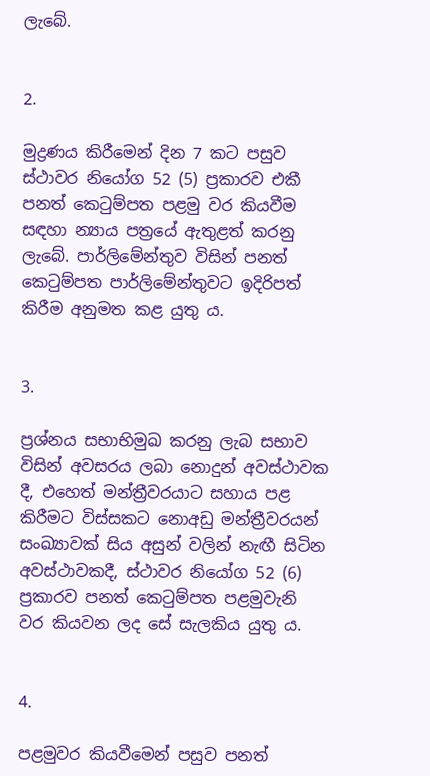ලැ‌බේ.


2.

මුද්‍රණය කිරීමෙන් දින 7 කට පසුව ස්ථාවර නියෝග 52 (5) ප්‍රකාරව එකී පනත් ‌කෙටුම්පත පළමු වර කියවී‌ම සඳහා න්‍යාය පත්‍ර‌යේ ඇතුළත් කරනු ලැ‌බේ. පාර්ලිමේන්තුව විසින් පනත් කෙටුම්පත පාර්ලිමේන්තුවට ඉදිරිපත් කිරීම අනුමත කළ යුතු ය.


3.

ප්‍රශ්නය සභාභිමුඛ කරනු ලැබ සභාව විසින් අවසරය ලබා නොදුන් අවස්ථාවක දී, එහෙත් මන්ත්‍රීවරයාට සහාය පළ කිරීමට විස්සකට නොඅඩු මන්ත්‍රීවරයන් සංඛ්‍යාවක් සිය අසුන් වලින් නැඟී සිටින අවස්ථාවකදී, ස්ථාවර නියෝග 52 (6) ප්‍රකාරව පනත් කෙටුම්පත පළමුවැනි වර කියවන ලද සේ සැලකිය යුතු ය.


4.

පළමුවර කියවීමෙන් පසුව පනත්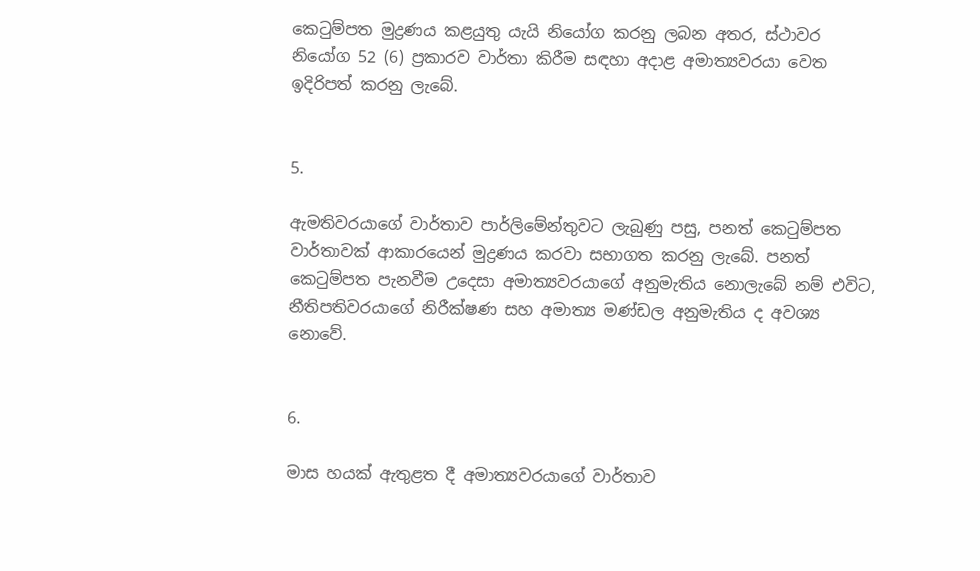කෙටුම්පත මුද්‍රණය කළයුතු යැයි නියෝග කරනු ලබන අතර, ස්ථාවර නියෝග 52 (6) ප්‍රකාරව වාර්තා කිරීම සඳහා අදාළ අමාත්‍යවරයා වෙත ඉදිරිපත් කරනු ලැබේ.


5.

ඇමතිවරයාගේ වාර්තාව පාර්ලිමේන්තුවට ලැබුණු පසු, පනත් ‌කෙටුම්පත වාර්තාවක් ආකාරයෙන් මුද්‍රණය කරවා සභාගත කරනු ලැබේ. පනත් කෙටුම්පත පැනවීම උදෙසා අමාත්‍යවරයාගේ අනුමැතිය නොලැබේ නම් එවිට, නීතිපතිවරයාගේ නිරීක්ෂණ සහ අමාත්‍ය මණ්ඩල අනුමැතිය ද අවශ්‍ය නොවේ.


6.

මාස හයක් ඇතුළත දී අමාත්‍යවරයාගේ වාර්තාව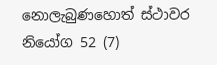නොලැබුණහොත් ස්ථාවර නියෝග 52 (7)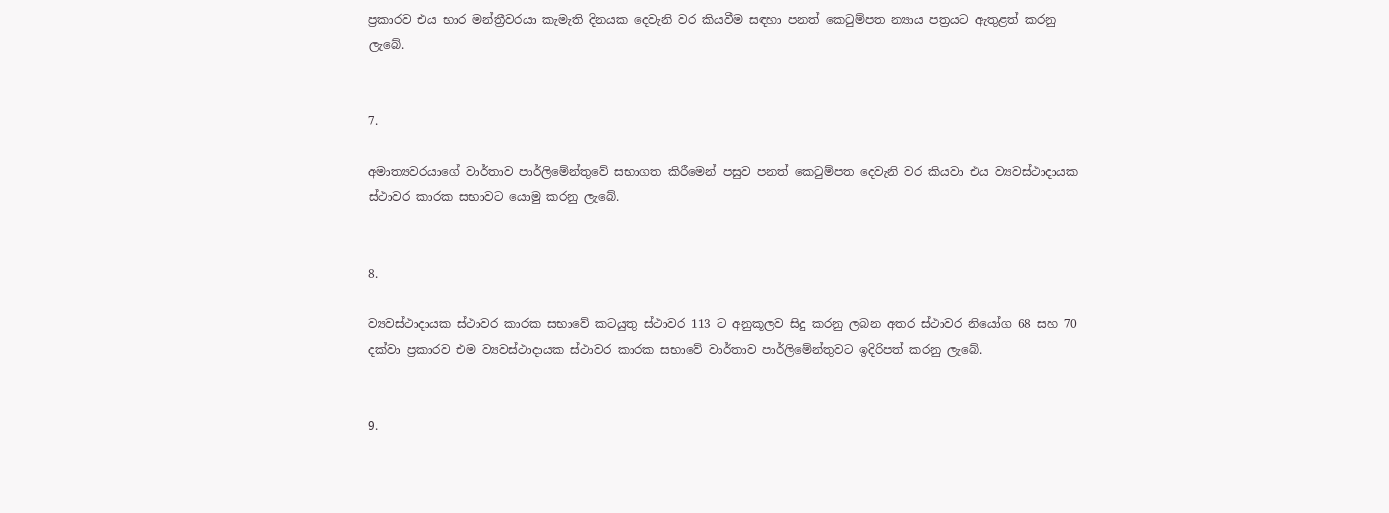ප්‍රකාරව එය භාර මන්ත්‍රීවරයා කැමැති දිනයක දෙවැනි වර කියවීම සඳහා පනත් කෙටුම්පත න්‍යාය පත්‍රයට ඇතුළත් කරනු ලැබේ.


7.

අමාත්‍යවරයාගේ වාර්තාව පාර්ලි‌මේන්තු‌වේ සභාගත කිරීමෙන් පසුව පනත් කෙටුම්පත දෙවැනි වර කියවා එය ව්‍යවස්ථාදායක ස්ථාවර කාරක සභාවට යොමු කරනු ලැබේ.


8.

ව්‍යවස්ථාදායක ස්ථාවර කාරක සභාවේ කටයුතු ස්ථාවර 113 ට අනුකූලව සිදු කරනු ලබන අතර ස්ථාවර නියෝග 68 සහ 70 දක්වා ප්‍රකාරව එම ව්‍යවස්ථාදායක ස්ථාවර කාරක සභා‌වේ වාර්තාව පාර්ලිමේන්තුවට ඉදිරිපත් කරනු ලැබේ.


9.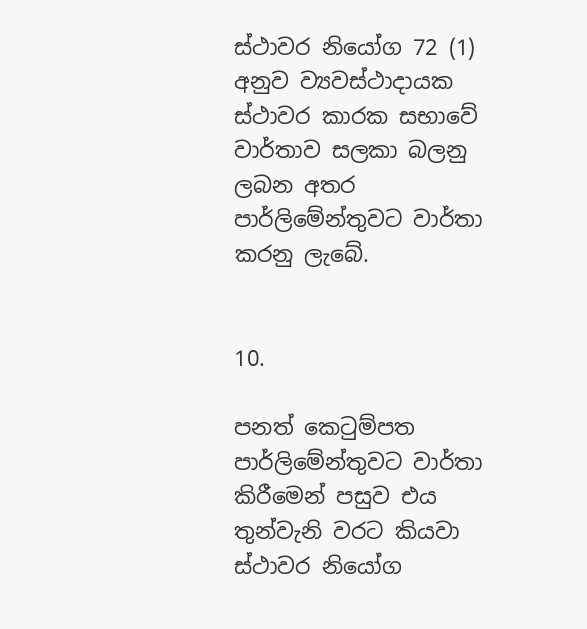ස්ථාවර නියෝග 72 (1) අනුව ව්‍යවස්ථාදායක ස්ථාවර කාරක සභාවේ වාර්තාව සලකා බලනු ලබන අතර පාර්ලිමේන්තුවට වාර්තා කරනු ලැබේ.


10.

පනත් ‌කෙටුම්පත පාර්ලි‌මේන්තුවට වාර්තා කිරී‌මෙන් පසුව එය තුන්වැනි වරට කියවා ස්ථාවර නි‌යෝග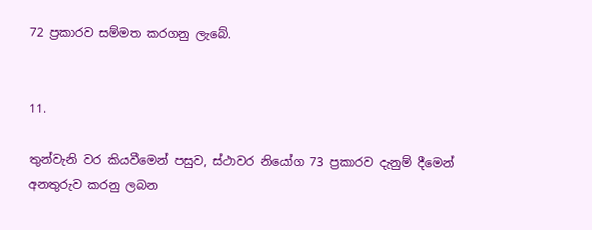72 ප්‍රකාරව සම්මත කරගනු ලැබේ.


11.

තුන්වැනි වර කියවී‌මෙන් පසුව, ස්ථාවර නියෝග 73 ප්‍රකාරව දැනුම් දීමෙන් අනතුරුව කරනු ලබන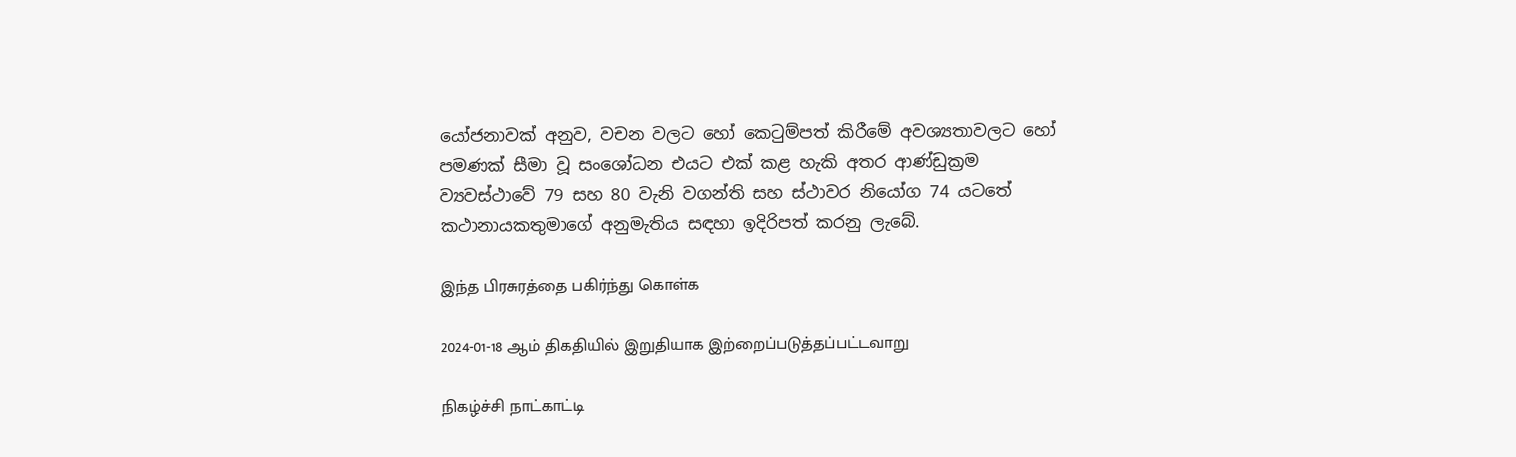යෝජනාවක් අනුව, වචන වලට හෝ කෙටුම්පත් කිරීමේ අවශ්‍යතාවලට හෝ පමණක් සීමා වූ සංශෝධන එයට එක් කළ හැකි අතර ආණ්ඩුක්‍රම ව්‍යවස්ථාවේ 79 සහ 80 වැනි වගන්ති සහ ස්ථාවර නියෝග 74 යට‌තේ කථානායකතුමා‌ගේ අනුමැතිය සඳහා ඉදිරිපත් කරනු ලැබේ.

இந்த பிரசுரத்தை பகிர்ந்து கொள்க

2024-01-18 ஆம் திகதியில் இறுதியாக இற்றைப்படுத்தப்பட்டவாறு

நிகழ்ச்சி நாட்காட்டி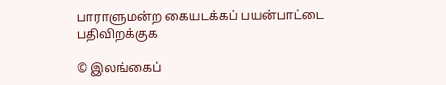பாராளுமன்ற கையடக்கப் பயன்பாட்டை பதிவிறக்குக

© இலங்கைப்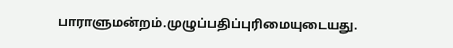பாராளுமன்றம்.முழுப்பதிப்புரிமையுடையது.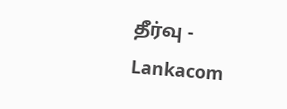தீர்வு - Lankacom